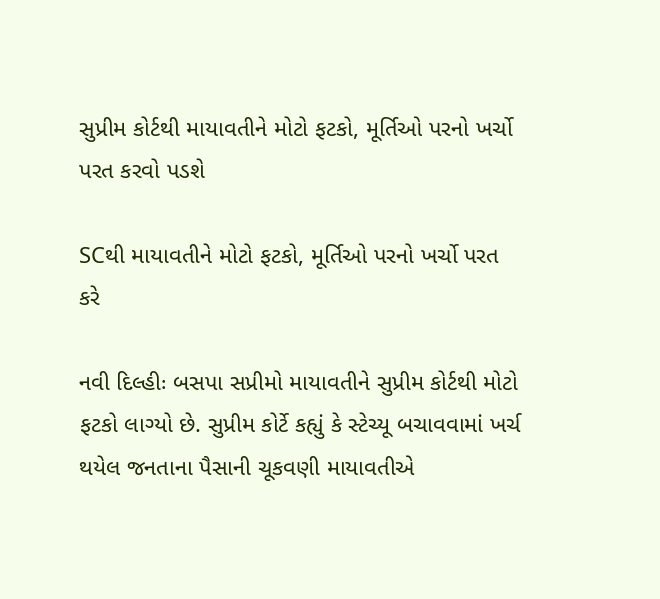સુપ્રીમ કોર્ટથી માયાવતીને મોટો ફટકો, મૂર્તિઓ પરનો ખર્ચો પરત કરવો પડશે

SCથી માયાવતીને મોટો ફટકો, મૂર્તિઓ પરનો ખર્ચો પરત કરે

નવી દિલ્હીઃ બસપા સપ્રીમો માયાવતીને સુપ્રીમ કોર્ટથી મોટો ફટકો લાગ્યો છે. સુપ્રીમ કોર્ટે કહ્યું કે સ્ટેચ્યૂ બચાવવામાં ખર્ચ થયેલ જનતાના પૈસાની ચૂકવણી માયાવતીએ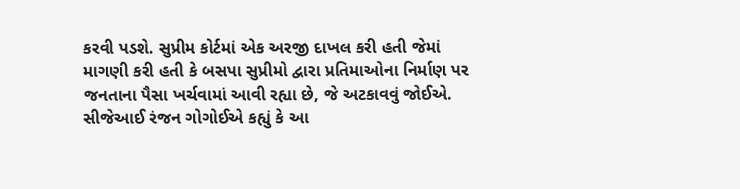કરવી પડશે. સુપ્રીમ કોર્ટમાં એક અરજી દાખલ કરી હતી જેમાં માગણી કરી હતી કે બસપા સુપ્રીમો દ્વારા પ્રતિમાઓના નિર્માણ પર જનતાના પૈસા ખર્ચવામાં આવી રહ્યા છે, જે અટકાવવું જોઈએ. સીજેઆઈ રંજન ગોગોઈએ કહ્યું કે આ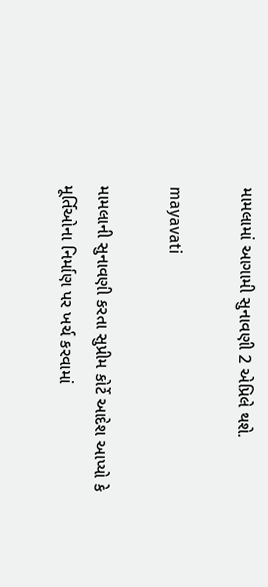મામલામાં આગામી સુનાવણી 2 એપ્રિલે થશે.

mayavati

મામલાની સુનાવણી કરતા સુપ્રીમ કોર્ટે આદેશ આપ્યો કે મૂર્તિઓના નિર્માણ પર ખર્ચ કરવામાં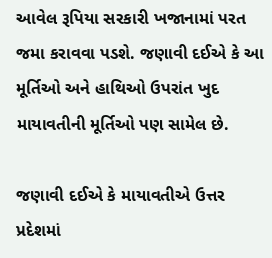આવેલ રૂપિયા સરકારી ખજાનામાં પરત જમા કરાવવા પડશે. જણાવી દઈએ કે આ મૂર્તિઓ અને હાથિઓ ઉપરાંત ખુદ માયાવતીની મૂર્તિઓ પણ સામેલ છે.

જણાવી દઈએ કે માયાવતીએ ઉત્તર પ્રદેશમાં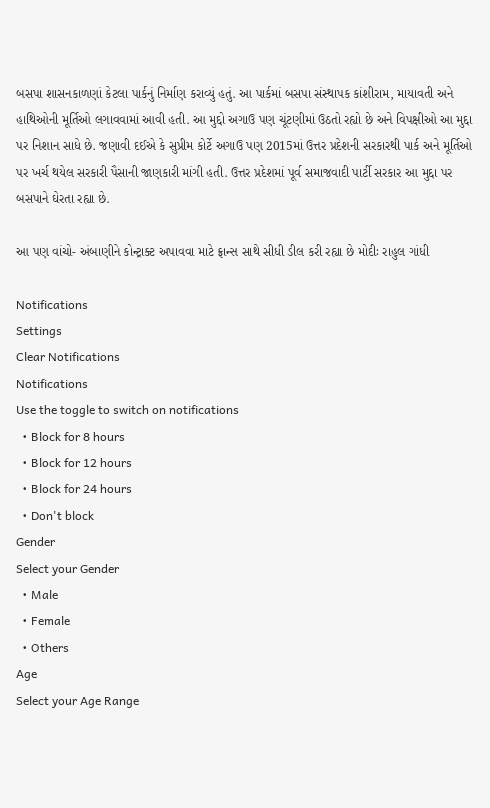બસપા શાસનકાળણાં કેટલા પાર્કનું નિર્માણ કરાવ્યું હતું. આ પાર્કમાં બસપા સંસ્થાપક કાંશીરામ, માયાવતી અને હાથિઓની મૂર્તિઓ લગાવવામાં આવી હતી. આ મુદ્દો અગાઉ પણ ચૂંટણીમાં ઉઠતો રહ્યો છે અને વિપક્ષીઓ આ મુદ્દા પર નિશાન સાધે છે. જણાવી દઈએ કે સુપ્રીમ કોર્ટે અગાઉ પણ 2015માં ઉત્તર પ્રદેશની સરકારથી પાર્ક અને મૂર્તિઓ પર ખર્ચ થયેલ સરકારી પૈસાની જાણકારી માંગી હતી. ઉત્તર પ્રદેશમાં પૂર્વ સમાજવાદી પાર્ટી સરકાર આ મુદ્દા પર બસપાને ઘેરતા રહ્યા છે.

આ પણ વાંચો- અંબાણીને કોન્ટ્રાક્ટ અપાવવા માટે ફ્રાન્સ સાથે સીધી ડીલ કરી રહ્યા છે મોદીઃ રાહુલ ગાંધી

Notifications
Settings
Clear Notifications
Notifications
Use the toggle to switch on notifications
  • Block for 8 hours
  • Block for 12 hours
  • Block for 24 hours
  • Don't block
Gender
Select your Gender
  • Male
  • Female
  • Others
Age
Select your Age Range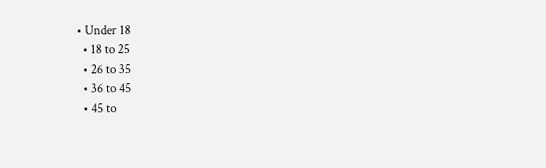• Under 18
  • 18 to 25
  • 26 to 35
  • 36 to 45
  • 45 to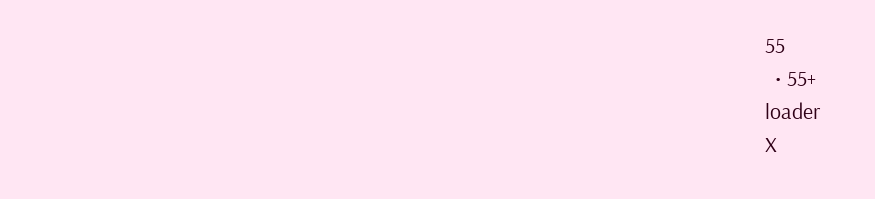55
  • 55+
loader
X